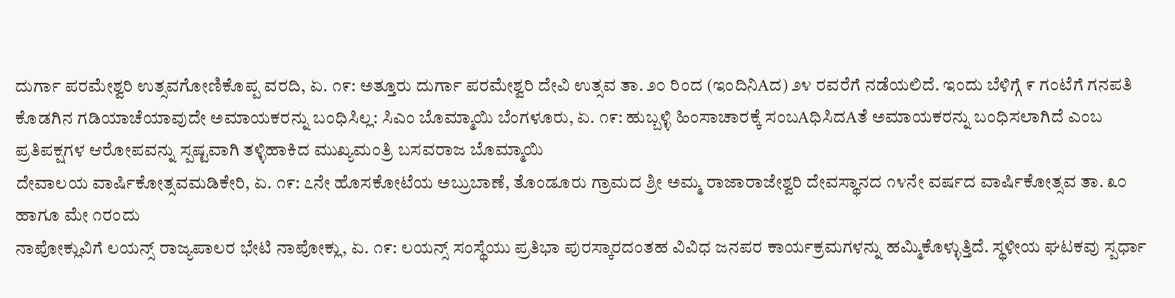ದುರ್ಗಾ ಪರಮೇಶ್ವರಿ ಉತ್ಸವಗೋಣಿಕೊಪ್ಪ ವರದಿ, ಏ. ೧೯: ಅತ್ತೂರು ದುರ್ಗಾ ಪರಮೇಶ್ವರಿ ದೇವಿ ಉತ್ಸವ ತಾ. ೨೦ ರಿಂದ (ಇಂದಿನಿAದ) ೨೪ ರವರೆಗೆ ನಡೆಯಲಿದೆ. ಇಂದು ಬೆಳಿಗ್ಗೆ ೯ ಗಂಟೆಗೆ ಗನಪತಿ
ಕೊಡಗಿನ ಗಡಿಯಾಚೆಯಾವುದೇ ಅಮಾಯಕರನ್ನು ಬಂಧಿಸಿಲ್ಲ: ಸಿಎಂ ಬೊಮ್ಮಾಯಿ ಬೆಂಗಳೂರು, ಏ. ೧೯: ಹುಬ್ಬಳ್ಳಿ ಹಿಂಸಾಚಾರಕ್ಕೆ ಸಂಬAಧಿಸಿದAತೆ ಅಮಾಯಕರನ್ನು ಬಂಧಿಸಲಾಗಿದೆ ಎಂಬ ಪ್ರತಿಪಕ್ಷಗಳ ಆರೋಪವನ್ನು ಸ್ಪಷ್ಟವಾಗಿ ತಳ್ಳಿಹಾಕಿದ ಮುಖ್ಯಮಂತ್ರಿ ಬಸವರಾಜ ಬೊಮ್ಮಾಯಿ
ದೇವಾಲಯ ವಾರ್ಷಿಕೋತ್ಸವಮಡಿಕೇರಿ, ಏ. ೧೯: ೭ನೇ ಹೊಸಕೋಟೆಯ ಅಬ್ರುಬಾಣೆ, ತೊಂಡೂರು ಗ್ರಾಮದ ಶ್ರೀ ಅಮ್ಮ ರಾಜಾರಾಜೇಶ್ವರಿ ದೇವಸ್ಥಾನದ ೧೪ನೇ ವರ್ಷದ ವಾರ್ಷಿಕೋತ್ಸವ ತಾ. ೩೦ ಹಾಗೂ ಮೇ ೧ರಂದು
ನಾಪೋಕ್ಲುವಿಗೆ ಲಯನ್ಸ್ ರಾಜ್ಯಪಾಲರ ಭೇಟಿ ನಾಪೋಕ್ಲು, ಏ. ೧೯: ಲಯನ್ಸ್ ಸಂಸ್ಥೆಯು ಪ್ರತಿಭಾ ಪುರಸ್ಕಾರದಂತಹ ವಿವಿಧ ಜನಪರ ಕಾರ್ಯಕ್ರಮಗಳನ್ನು ಹಮ್ಮಿಕೊಳ್ಳುತ್ತಿದೆ. ಸ್ಥಳೀಯ ಘಟಕವು ಸ್ಪರ್ಧಾ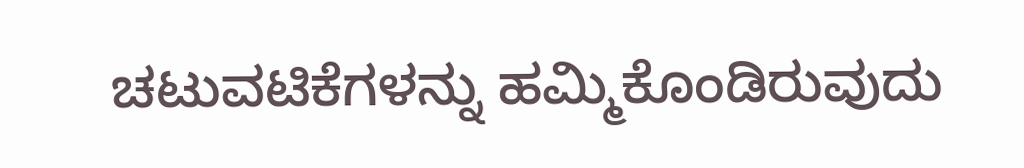ಚಟುವಟಿಕೆಗಳನ್ನು ಹಮ್ಮಿಕೊಂಡಿರುವುದು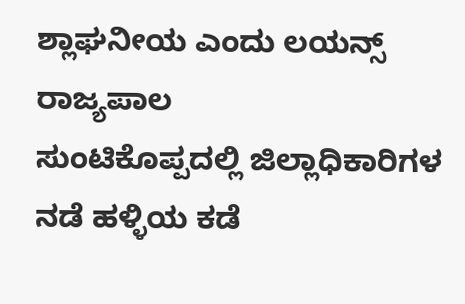ಶ್ಲಾಘನೀಯ ಎಂದು ಲಯನ್ಸ್ ರಾಜ್ಯಪಾಲ
ಸುಂಟಿಕೊಪ್ಪದಲ್ಲಿ ಜಿಲ್ಲಾಧಿಕಾರಿಗಳ ನಡೆ ಹಳ್ಳಿಯ ಕಡೆ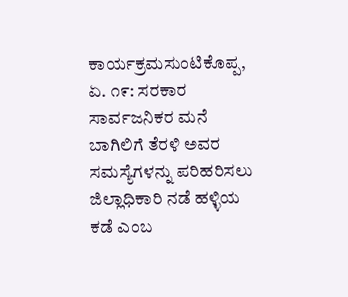ಕಾರ್ಯಕ್ರಮಸುಂಟಿಕೊಪ್ಪ, ಏ. ೧೯: ಸರಕಾರ ಸಾರ್ವಜನಿಕರ ಮನೆ ಬಾಗಿಲಿಗೆ ತೆರಳಿ ಅವರ ಸಮಸ್ಯೆಗಳನ್ನು ಪರಿಹರಿಸಲು ಜಿಲ್ಲಾಧಿಕಾರಿ ನಡೆ ಹಳ್ಳಿಯ ಕಡೆ ಎಂಬ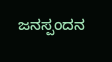ಜನಸ್ಪಂದನ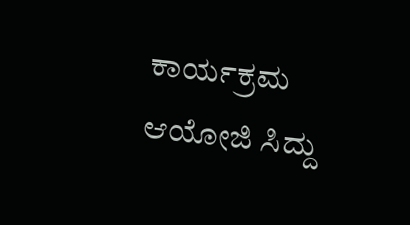ಕಾರ್ಯಕ್ರಮ ಆಯೋಜಿ ಸಿದ್ದು